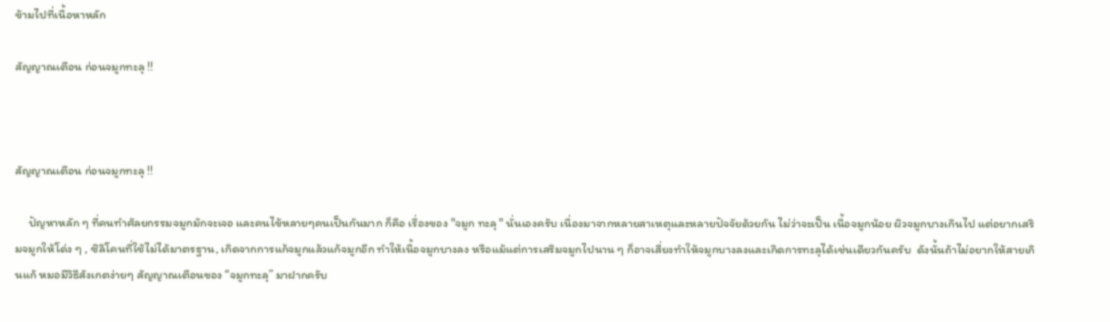ข้ามไปที่เนื้อหาหลัก

สัญญาณเตือน ก่อนจมูกทะลุ !!



สัญญาณเตือน ก่อนจมูกทะลุ !!

     ปัญหาหลัก ๆ ที่คนทำศัลยกรรมจมูกมักจะเจอ และคนไข้หลายๆคนเป็นกันมาก ก็คือ เรื่องของ "จมูก ทะลุ " นั่นเองครับ เนื่องมาจากหลายสาเหตุและหลายปัจจัยด้วยกัน ไม่ว่าจะเป็น เนื้อจมูกน้อย ผิวจมูกบางเกินไป แต่อยากเสริมจมูกให้โด่ง ๆ , ซิลิโคนที่ใช้ไม่ได้มาตรฐาน, เกิดจากการแก้จมูกแล้วแก้จมูกอีก ทำให้เนื้อจมูกบางลง หรือแม้แต่การเสริมจมูกไปนาน ๆ ก็อาจเสี่ยงทำให้จมูกบางลงและเกิดการทะลุได้เช่นเดียวกันครับ  ดังนั้นถ้าไม่อยากให้สายเกินแก้ หมอมีวิธีสังเกตง่ายๆ สัญญาณเตือนของ “จมูกทะลุ” มาฝากครับ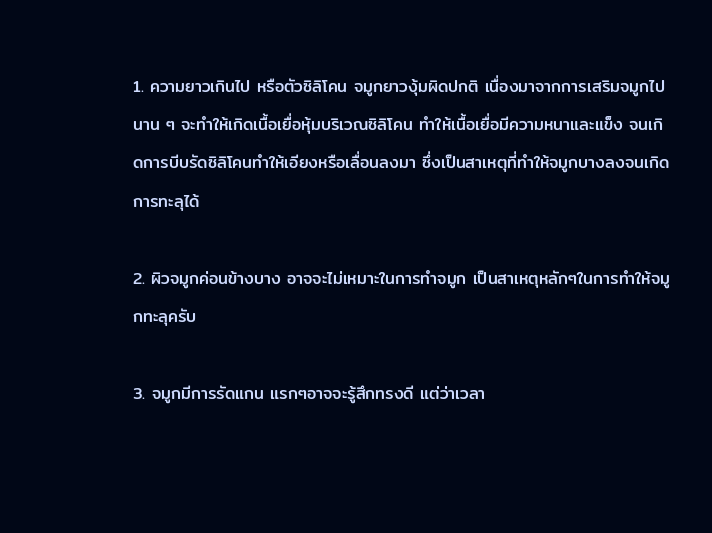1. ความยาวเกินไป หรือตัวซิลิโคน จมูกยาวงุ้มผิดปกติ เนื่องมาจากการเสริมจมูกไปนาน ๆ จะทำให้เกิดเนื้อเยื่อหุ้มบริเวณซิลิโคน ทำให้เนื้อเยื่อมีความหนาและแข็ง จนเกิดการบีบรัดซิลิโคนทำให้เอียงหรือเลื่อนลงมา ซึ่งเป็นสาเหตุที่ทำให้จมูกบางลงจนเกิดการทะลุได้

2. ผิวจมูกค่อนข้างบาง อาจจะไม่เหมาะในการทำจมูก เป็นสาเหตุหลักๆในการทำให้จมูกทะลุครับ

3. จมูกมีการรัดแกน แรกๆอาจจะรู้สึกทรงดี แต่ว่าเวลา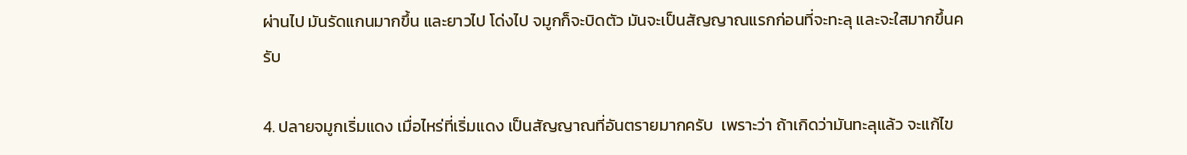ผ่านไป มันรัดแกนมากขึ้น และยาวไป โด่งไป จมูกก็จะบิดตัว มันจะเป็นสัญญาณแรกก่อนที่จะทะลุ และจะใสมากขึ้นครับ

4. ปลายจมูกเริ่มแดง เมื่อไหร่ที่เริ่มแดง เป็นสัญญาณที่อันตรายมากครับ  เพราะว่า ถ้าเกิดว่ามันทะลุแล้ว จะแก้ไข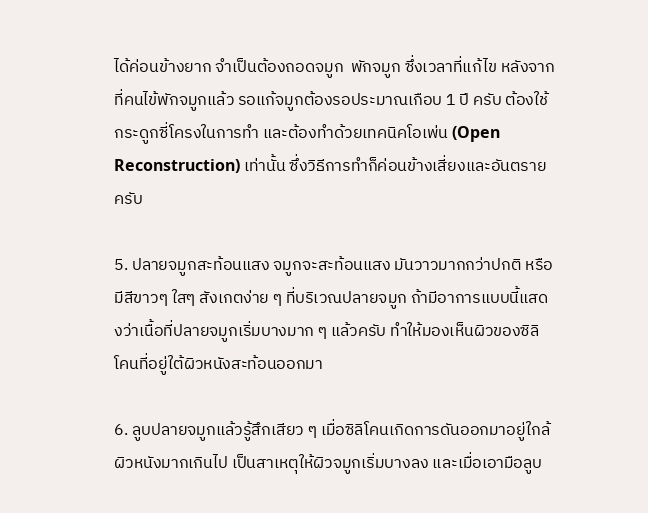ได้ค่อนข้างยาก จำเป็นต้องถอดจมูก  พักจมูก ซึ่งเวลาที่แก้ไข หลังจากที่คนไข้พักจมูกแล้ว รอแก้จมูกต้องรอประมาณเกือบ 1 ปี ครับ ต้องใช้กระดูกซี่โครงในการทำ และต้องทำด้วยเทคนิคโอเพ่น (Open Reconstruction) เท่านั้น ซึ่งวิธีการทำก็ค่อนข้างเสี่ยงและอันตรายครับ

5. ปลายจมูกสะท้อนแสง จมูกจะสะท้อนแสง มันวาวมากกว่าปกติ หรือมีสีขาวๆ ใสๆ สังเกตง่าย ๆ ที่บริเวณปลายจมูก ถ้ามีอาการแบบนี้แสดงว่าเนื้อที่ปลายจมูกเริ่มบางมาก ๆ แล้วครับ ทำให้มองเห็นผิวของซิลิโคนที่อยู่ใต้ผิวหนังสะท้อนออกมา

6. ลูบปลายจมูกแล้วรู้สึกเสียว ๆ เมื่อซิลิโคนเกิดการดันออกมาอยู่ใกล้ผิวหนังมากเกินไป เป็นสาเหตุให้ผิวจมูกเริ่มบางลง และเมื่อเอามือลูบ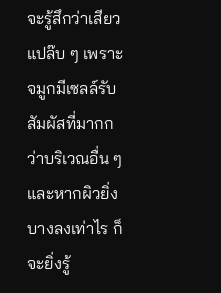จะรู้สึกว่าเสียวแปล๊บ ๆ เพราะจมูกมีเซลล์รับสัมผัสที่มากกว่าบริเวณอื่น ๆ และหากผิวยิ่งบางลงเท่าไร ก็จะยิ่งรู้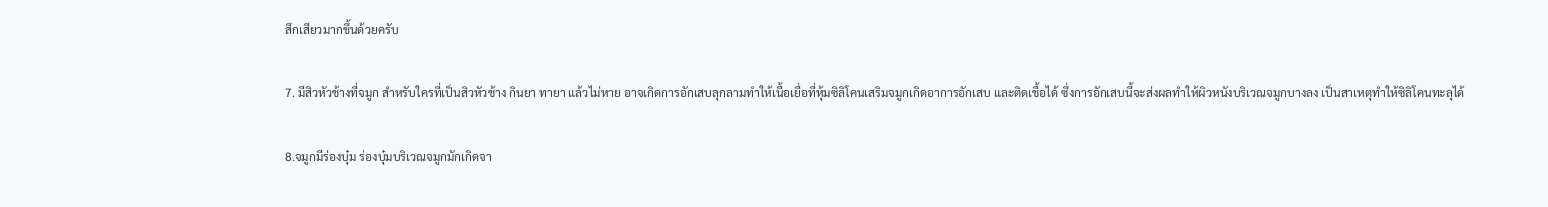สึกเสียวมากขึ้นด้วยครับ

7. มีสิวหัวช้างที่จมูก สำหรับใครที่เป็นสิวหัวช้าง กินยา ทายา แล้วไม่หาย อาจเกิดการอักเสบลุกลามทำให้เนื้อเยื่อที่หุ้มซิลิโคนเสริมจมูกเกิดอาการอักเสบ และติดเชื้อได้ ซึ่งการอักเสบนี้จะส่งผลทำให้ผิวหนังบริเวณจมูกบางลง เป็นสาเหตุทำให้ซิลิโคนทะลุได้

8.จมูกมีร่องบุ๋ม ร่องบุ๋มบริเวณจมูกมักเกิดจา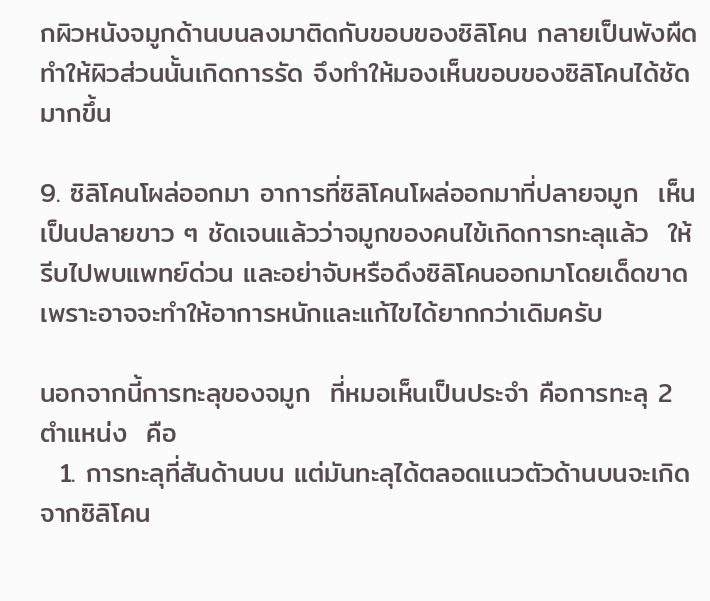กผิวหนังจมูกด้านบนลงมาติดกับขอบของซิลิโคน กลายเป็นพังผืด ทำให้ผิวส่วนนั้นเกิดการรัด จึงทำให้มองเห็นขอบของซิลิโคนได้ชัดมากขึ้น

9. ซิลิโคนโผล่ออกมา อาการที่ซิลิโคนโผล่ออกมาที่ปลายจมูก  เห็นเป็นปลายขาว ๆ ชัดเจนแล้วว่าจมูกของคนไข้เกิดการทะลุแล้ว  ให้รีบไปพบแพทย์ด่วน และอย่าจับหรือดึงซิลิโคนออกมาโดยเด็ดขาด  เพราะอาจจะทำให้อาการหนักและแก้ไขได้ยากกว่าเดิมครับ

นอกจากนี้การทะลุของจมูก  ที่หมอเห็นเป็นประจำ คือการทะลุ 2 ตำแหน่ง  คือ
  1. การทะลุที่สันด้านบน แต่มันทะลุได้ตลอดแนวตัวด้านบนจะเกิดจากซิลิโคน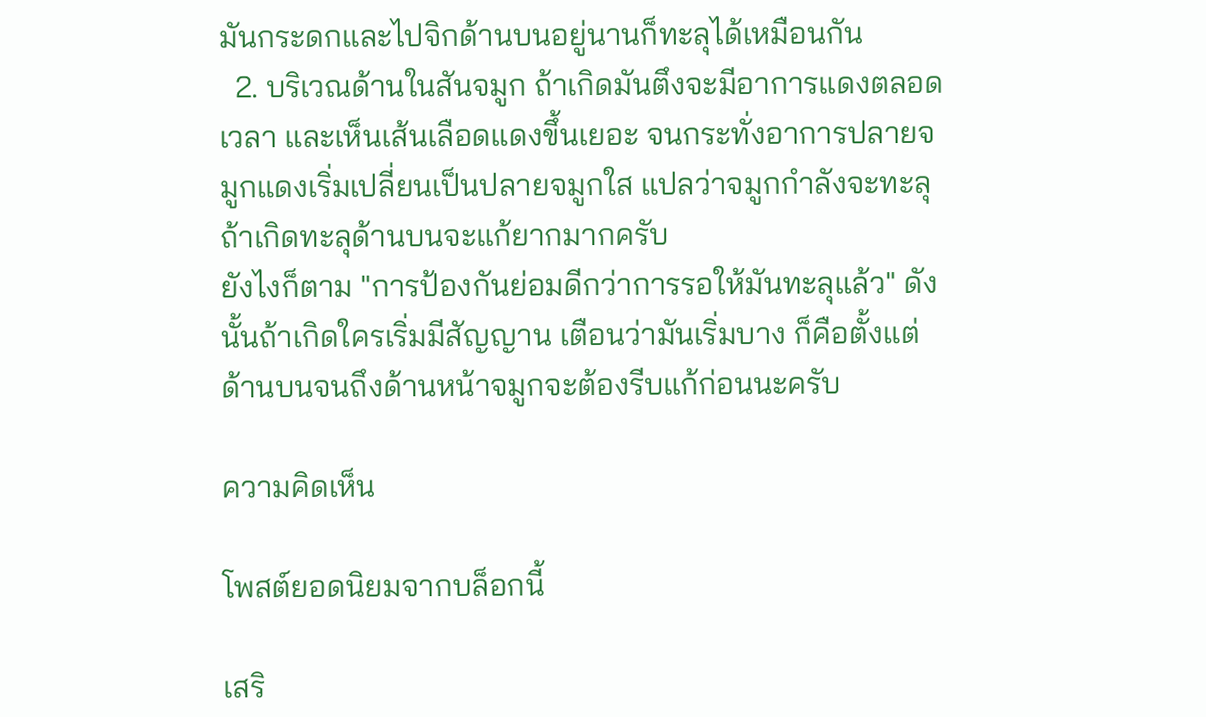มันกระดกและไปจิกด้านบนอยู่นานก็ทะลุได้เหมือนกัน
  2. บริเวณด้านในสันจมูก ถ้าเกิดมันตึงจะมีอาการแดงตลอดเวลา และเห็นเส้นเลือดแดงขึ้นเยอะ จนกระทั่งอาการปลายจมูกแดงเริ่มเปลี่ยนเป็นปลายจมูกใส แปลว่าจมูกกำลังจะทะลุ ถ้าเกิดทะลุด้านบนจะแก้ยากมากครับ
ยังไงก็ตาม "การป้องกันย่อมดีกว่าการรอให้มันทะลุแล้ว" ดังนั้นถ้าเกิดใครเริ่มมีสัญญาน เตือนว่ามันเริ่มบาง ก็คือตั้งแต่ด้านบนจนถึงด้านหน้าจมูกจะต้องรีบแก้ก่อนนะครับ

ความคิดเห็น

โพสต์ยอดนิยมจากบล็อกนี้

เสริ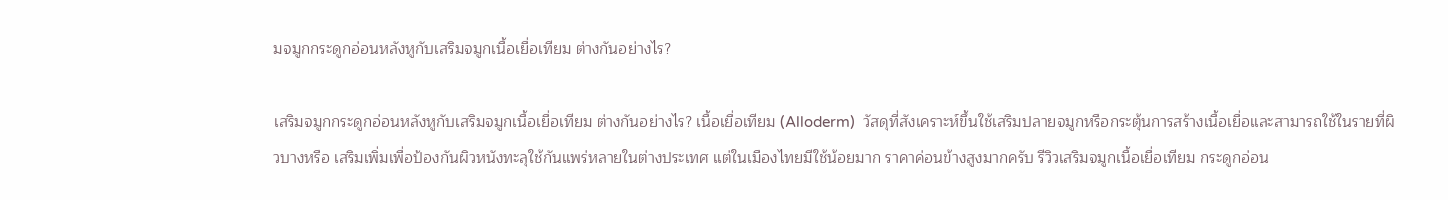มจมูกกระดูกอ่อนหลังหูกับเสริมจมูกเนื้อเยื่อเทียม ต่างกันอย่างไร?

เสริมจมูกกระดูกอ่อนหลังหูกับเสริมจมูกเนื้อเยื่อเทียม ต่างกันอย่างไร? เนื้อเยื่อเทียม (Alloderm)  วัสดุที่สังเคราะห์ขึ้นใช้เสริมปลายจมูกหรือกระตุ้นการสร้างเนื้อเยื่อและสามารถใช้ในรายที่ผิวบางหรือ เสริมเพิ่มเพื่อป้องกันผิวหนังทะลุใช้กันแพร่หลายในต่างประเทศ แต่ในเมืองไทยมีใช้น้อยมาก ราคาค่อนข้างสูงมากครับ รีวิวเสริมจมูกเนื้อเยื่อเทียม กระดูกอ่อน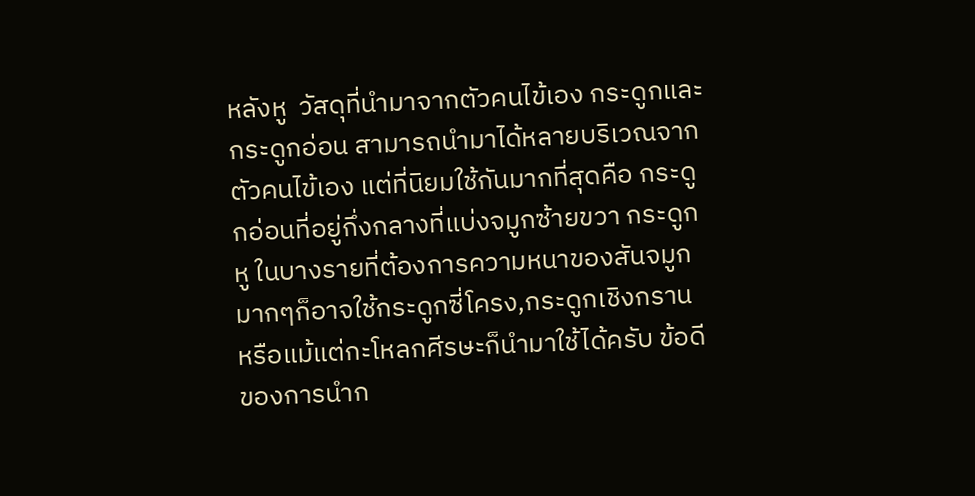หลังหู  วัสดุที่นำมาจากตัวคนไข้เอง กระดูกและกระดูกอ่อน สามารถนำมาได้หลายบริเวณจากตัวคนไข้เอง แต่ที่นิยมใช้กันมากที่สุดคือ กระดูกอ่อนที่อยู่กึ่งกลางที่แบ่งจมูกซ้ายขวา กระดูกหู ในบางรายที่ต้องการความหนาของสันจมูกมากๆก็อาจใช้กระดูกซี่โครง,กระดูกเชิงกราน หรือแม้แต่กะโหลกศีรษะก็นำมาใช้ได้ครับ ข้อดีของการนำก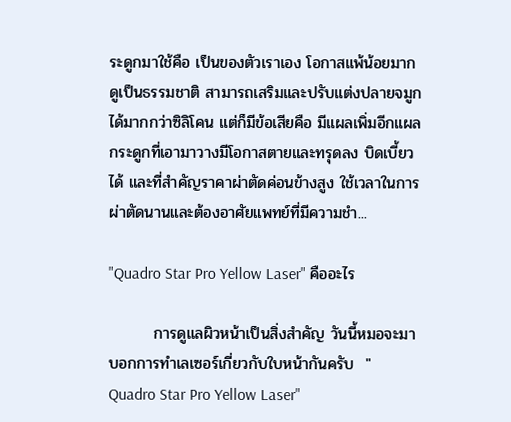ระดูกมาใช้คือ เป็นของตัวเราเอง โอกาสแพ้น้อยมาก ดูเป็นธรรมชาติ สามารถเสริมและปรับแต่งปลายจมูก ได้มากกว่าซิลิโคน แต่ก็มีข้อเสียคือ มีแผลเพิ่มอีกแผล กระดูกที่เอามาวางมีโอกาสตายและทรุดลง บิดเบี้ยวได้ และที่สำคัญราคาผ่าตัดค่อนข้างสูง ใช้เวลาในการผ่าตัดนานและต้องอาศัยแพทย์ที่มีความชำ...

"Quadro Star Pro Yellow Laser" คืออะไร

        การดูแลผิวหน้าเป็นสิ่งสำคัญ วันนี้หมอจะมาบอกการทำเลเซอร์เกี่ยวกับใบหน้ากันครับ  " Quadro Star Pro Yellow Laser"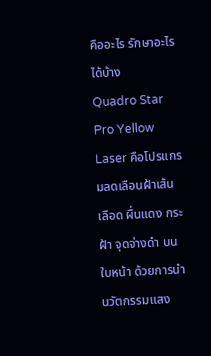คืออะไร รักษาอะไรได้บ้าง                  Quadro Star Pro Yellow Laser คือโปรแกรมลดเลือนฝ้าเส้นเลือด ผื่นแดง กระ ฝ้า จุดจ่างดำ บนใบหน้า ด้วยการนำนวัตกรรมแสง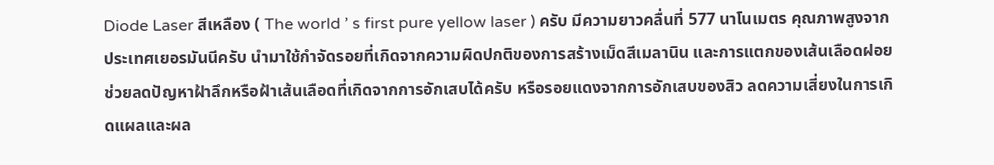Diode Laser สีเหลือง ( The world ’ s first pure yellow laser ) ครับ มีความยาวคลื่นที่ 577 นาโนเมตร คุณภาพสูงจากประเทศเยอรมันนีครับ นำมาใช้กำจัดรอยที่เกิดจากความผิดปกติของการสร้างเม็ดสีเมลานิน และการแตกของเส้นเลือดฝอย ช่วยลดปัญหาฝ้าลึกหรือฝ้าเส้นเลือดที่เกิดจากการอักเสบได้ครับ หรือรอยแดงจากการอักเสบของสิว ลดความเสี่ยงในการเกิดแผลและผล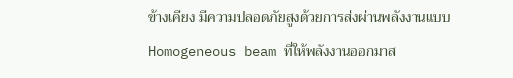ข้างเคียง มีความปลอดภัยสูงด้วยการส่งผ่านพลังงานแบบ Homogeneous beam ที่ให้พลังงานออกมาส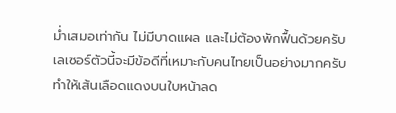ม่ำเสมอเท่ากัน ไม่มีบาดแผล และไม่ต้องพักฟื้นด้วยครับ            เลเซอร์ตัวนี้จะมีข้อดีที่เหมาะกับคนไทยเป็นอย่างมากครับ ทำให้เส้นเลือดแดงบนใบหน้าลด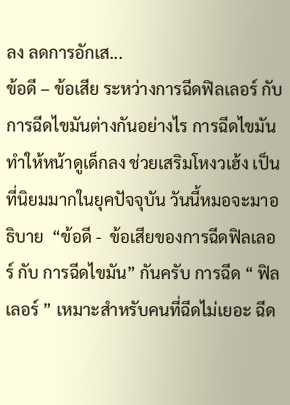ลง ลดการอักเส...
ข้อดี – ข้อเสีย ระหว่างการฉีดฟิลเลอร์ กับ การฉีดไขมันต่างกันอย่างไร การฉีดไขมันทำให้หน้าดูเด็กลง ช่วยเสริมโหงวเฮ้ง เป็นที่นิยมมากในยุคปัจจุบัน วันนี้หมอจะมาอธิบาย  “ข้อดี -  ข้อเสียของการฉีดฟิลเลอร์ กับ การฉีดไขมัน” กันครับ การฉีด “ ฟิลเลอร์ ” เหมาะสำหรับคนที่ฉีดไม่เยอะ ฉีด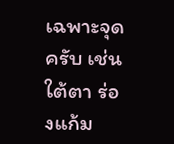เฉพาะจุดครับ เช่น ใต้ตา ร่องแก้ม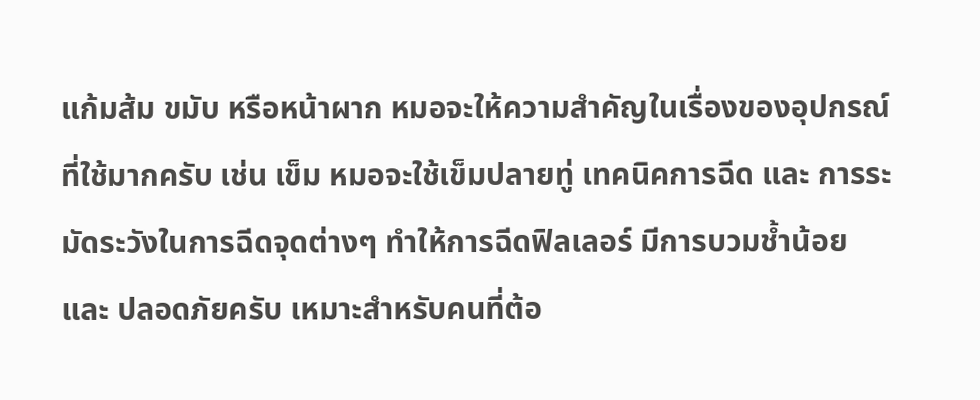แก้มส้ม ขมับ หรือหน้าผาก หมอจะให้ความสำคัญในเรื่องของอุปกรณ์ที่ใช้มากครับ เช่น เข็ม หมอจะใช้เข็มปลายทู่ เทคนิคการฉีด และ การระมัดระวังในการฉีดจุดต่างๆ ทำให้การฉีดฟิลเลอร์ มีการบวมช้ำน้อย และ ปลอดภัยครับ เหมาะสำหรับคนที่ต้อ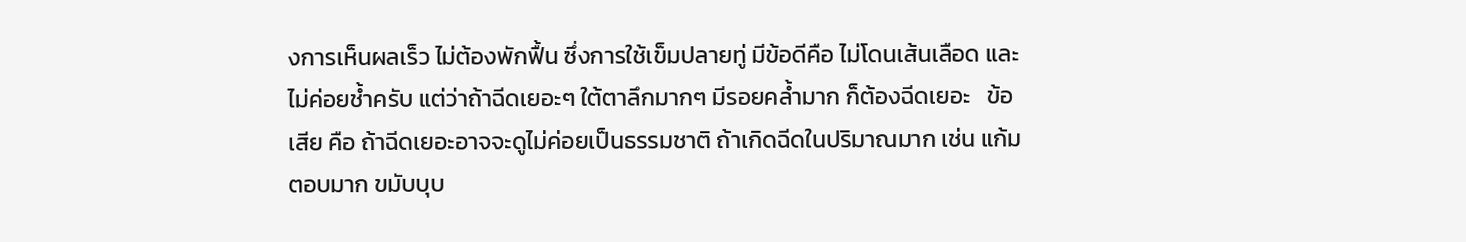งการเห็นผลเร็ว ไม่ต้องพักฟื้น ซึ่งการใช้เข็มปลายทู่ มีข้อดีคือ ไม่โดนเส้นเลือด และไม่ค่อยช้ำครับ แต่ว่าถ้าฉีดเยอะๆ ใต้ตาลึกมากๆ มีรอยคล้ำมาก ก็ต้องฉีดเยอะ   ข้อเสีย คือ ถ้าฉีดเยอะอาจจะดูไม่ค่อยเป็นธรรมชาติ ถ้าเกิดฉีดในปริมาณมาก เช่น แก้มตอบมาก ขมับบุบ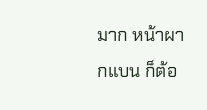มาก หน้าผากแบน ก็ต้อ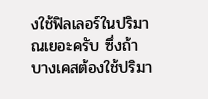งใช้ฟิลเลอร์ในปริมาณเยอะครับ ซึ่งถ้าบางเคสต้องใช้ปริมา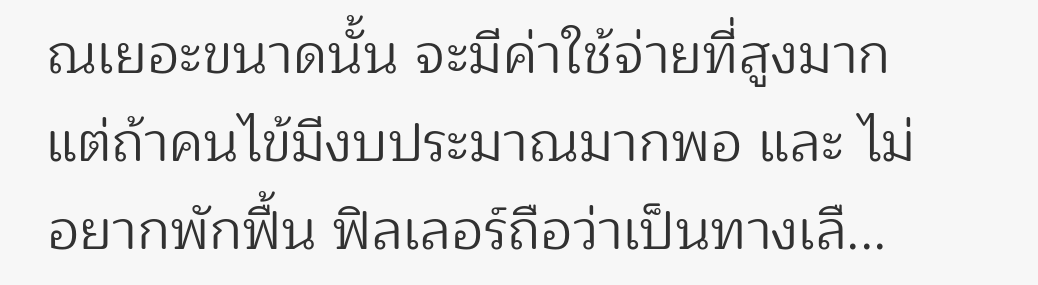ณเยอะขนาดนั้น จะมีค่าใช้จ่ายที่สูงมาก แต่ถ้าคนไข้มีงบประมาณมากพอ และ ไม่อยากพักฟื้น ฟิลเลอร์ถือว่าเป็นทางเลื...